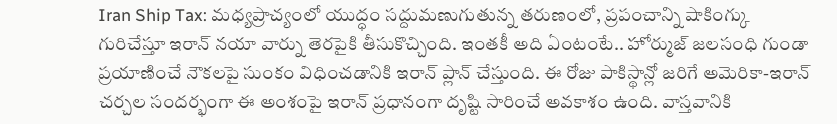Iran Ship Tax: మధ్యప్రాచ్యంలో యుద్ధం సద్దుమణుగుతున్న తరుణంలో, ప్రపంచాన్ని షాకింగ్కు గురిచేస్తూ ఇరాన్ నయా వార్ను తెరపైకి తీసుకొచ్చింది. ఇంతకీ అది ఏంటంటే.. హోర్ముజ్ జలసంధి గుండా ప్రయాణించే నౌకలపై సుంకం విధించడానికి ఇరాన్ ప్లాన్ చేస్తుంది. ఈ రోజు పాకిస్థాన్లో జరిగే అమెరికా-ఇరాన్ చర్చల సందర్భంగా ఈ అంశంపై ఇరాన్ ప్రధానంగా దృష్టి సారించే అవకాశం ఉంది. వాస్తవానికి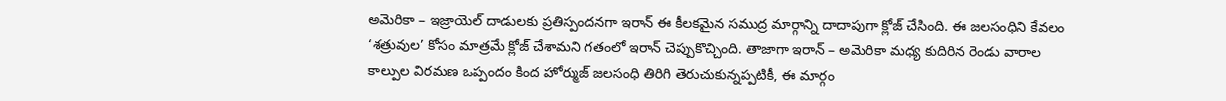అమెరికా – ఇజ్రాయెల్ దాడులకు ప్రతిస్పందనగా ఇరాన్ ఈ కీలకమైన సముద్ర మార్గాన్ని దాదాపుగా క్లోజ్ చేసింది. ఈ జలసంధిని కేవలం ‘శత్రువుల’ కోసం మాత్రమే క్లోజ్ చేశామని గతంలో ఇరాన్ చెప్పుకొచ్చింది. తాజాగా ఇరాన్ – అమెరికా మధ్య కుదిరిన రెండు వారాల కాల్పుల విరమణ ఒప్పందం కింద హోర్ముజ్ జలసంధి తిరిగి తెరుచుకున్నప్పటికీ, ఈ మార్గం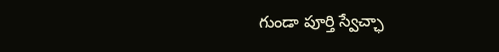గుండా పూర్తి స్వేచ్ఛా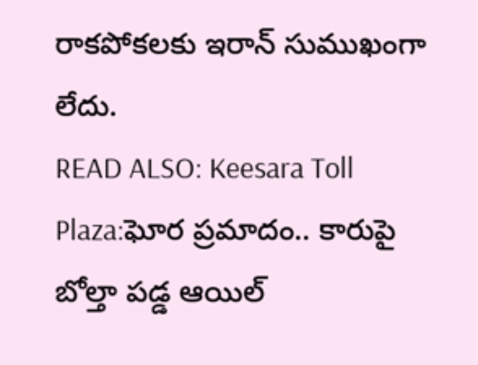రాకపోకలకు ఇరాన్ సుముఖంగా లేదు.
READ ALSO: Keesara Toll Plaza:ఘోర ప్రమాదం.. కారుపై బోల్తా పడ్డ ఆయిల్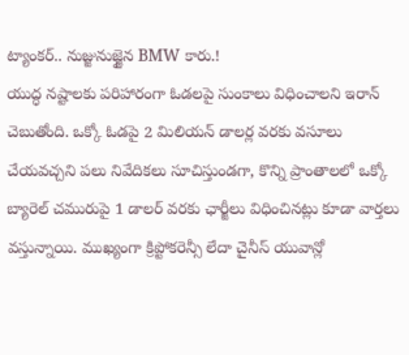ట్యాంకర్.. నుజ్జునుజ్జైన BMW కారు.!
యుద్ధ నష్టాలకు పరిహారంగా ఓడలపై సుంకాలు విధించాలని ఇరాన్ చెబుతోంది. ఒక్కో ఓడపై 2 మిలియన్ డాలర్ల వరకు వసూలు చేయవచ్చని పలు నివేదికలు సూచిస్తుండగా, కొన్ని ప్రాంతాలలో ఒక్కో బ్యారెల్ చమురుపై 1 డాలర్ వరకు ఛార్జీలు విధించినట్లు కూడా వార్తలు వస్తున్నాయి. ముఖ్యంగా క్రిప్టోకరెన్సీ లేదా చైనీస్ యువాన్లో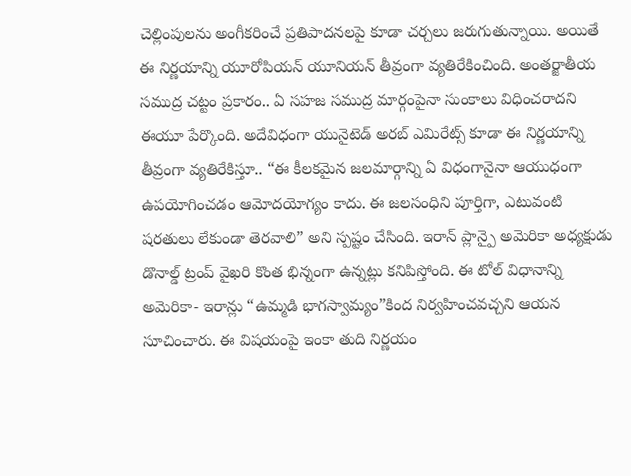చెల్లింపులను అంగీకరించే ప్రతిపాదనలపై కూడా చర్చలు జరుగుతున్నాయి. అయితే ఈ నిర్ణయాన్ని యూరోపియన్ యూనియన్ తీవ్రంగా వ్యతిరేకించింది. అంతర్జాతీయ సముద్ర చట్టం ప్రకారం.. ఏ సహజ సముద్ర మార్గంపైనా సుంకాలు విధించరాదని ఈయూ పేర్కొంది. అదేవిధంగా యునైటెడ్ అరబ్ ఎమిరేట్స్ కూడా ఈ నిర్ణయాన్ని తీవ్రంగా వ్యతిరేకిస్తూ.. “ఈ కీలకమైన జలమార్గాన్ని ఏ విధంగానైనా ఆయుధంగా ఉపయోగించడం ఆమోదయోగ్యం కాదు. ఈ జలసంధిని పూర్తిగా, ఎటువంటి షరతులు లేకుండా తెరవాలి” అని స్పష్టం చేసింది. ఇరాన్ ప్లాన్పై అమెరికా అధ్యక్షుడు డొనాల్డ్ ట్రంప్ వైఖరి కొంత భిన్నంగా ఉన్నట్లు కనిపిస్తోంది. ఈ టోల్ విధానాన్ని అమెరికా- ఇరాన్లు “ఉమ్మడి భాగస్వామ్యం”కింద నిర్వహించవచ్చని ఆయన సూచించారు. ఈ విషయంపై ఇంకా తుది నిర్ణయం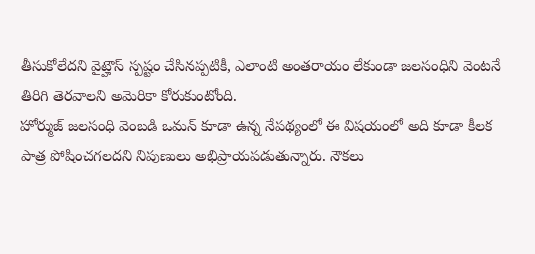తీసుకోలేదని వైట్హౌస్ స్పష్టం చేసినప్పటికీ, ఎలాంటి అంతరాయం లేకుండా జలసంధిని వెంటనే తిరిగి తెరవాలని అమెరికా కోరుకుంటోంది.
హోర్ముజ్ జలసంధి వెంబడి ఒమన్ కూడా ఉన్న నేపథ్యంలో ఈ విషయంలో అది కూడా కీలక పాత్ర పోషించగలదని నిపుణులు అభిప్రాయపడుతున్నారు. నౌకలు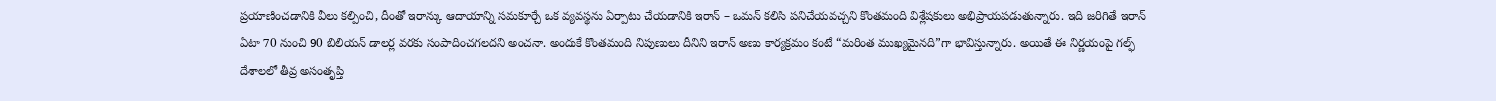ప్రయాణించడానికి వీలు కల్పించి, దీంతో ఇరాన్కు ఆదాయాన్ని సమకూర్చే ఒక వ్యవస్థను ఏర్పాటు చేయడానికి ఇరాన్ – ఒమన్ కలిసి పనిచేయవచ్చని కొంతమంది విశ్లేషకులు అభిప్రాయపడుతున్నారు. ఇది జరిగితే ఇరాన్ ఏటా 70 నుంచి 90 బిలియన్ డాలర్ల వరకు సంపాదించగలదని అంచనా. అందుకే కొంతమంది నిపుణులు దీనిని ఇరాన్ అణు కార్యక్రమం కంటే “మరింత ముఖ్యమైనది”గా భావిస్తున్నారు. అయితే ఈ నిర్ణయంపై గల్ఫ్ దేశాలలో తీవ్ర అసంతృప్తి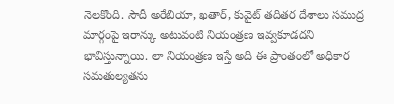నెలకొంది. సౌదీ అరేబియా, ఖతార్, కువైట్ తదితర దేశాలు సముద్ర మార్గంపై ఇరాన్కు అటువంటి నియంత్రణ ఇవ్వకూడదని భావిస్తున్నాయి. లా నియంత్రణ ఇస్తే అది ఈ ప్రాంతంలో అధికార సమతుల్యతను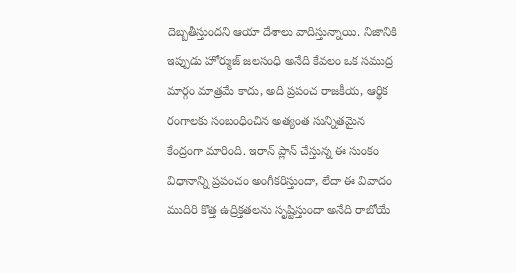దెబ్బతీస్తుందని ఆయా దేశాలు వాదిస్తున్నాయి. నిజానికి ఇప్పుడు హోర్ముజ్ జలసంధి అనేది కేవలం ఒక సముద్ర మార్గం మాత్రమే కాదు, అది ప్రపంచ రాజకీయ, ఆర్థిక రంగాలకు సంబంధించిన అత్యంత సున్నితమైన కేంద్రంగా మారింది. ఇరాన్ ప్లాన్ చేస్తున్న ఈ సుంకం విధానాన్ని ప్రపంచం అంగీకరిస్తుందా, లేదా ఈ వివాదం ముదిరి కొత్త ఉద్రిక్తతలను సృష్టిస్తుందా అనేది రాబోయే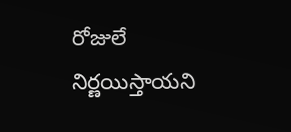రోజులే నిర్ణయిస్తాయని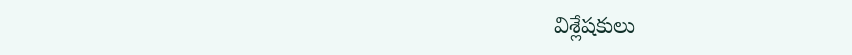విశ్లేషకులు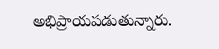అభిప్రాయపడుతున్నారు.